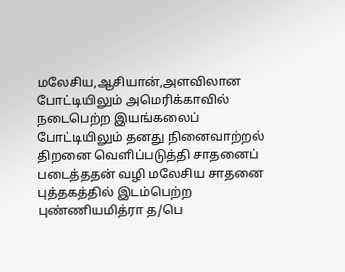மலேசிய,ஆசியான்,அளவிலான போட்டியிலும் அமெரிக்காவில் நடைபெற்ற இயங்கலைப் போட்டியிலும் தனது நினைவாற்றல் திறனை வெளிப்படுத்தி சாதனைப் படைத்ததன் வழி மலேசிய சாதனை புத்தகத்தில் இடம்பெற்ற புண்ணியமித்ரா த/பெ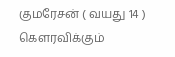குமரேசன் ( வயது 14 ) கெளரவிக்கும்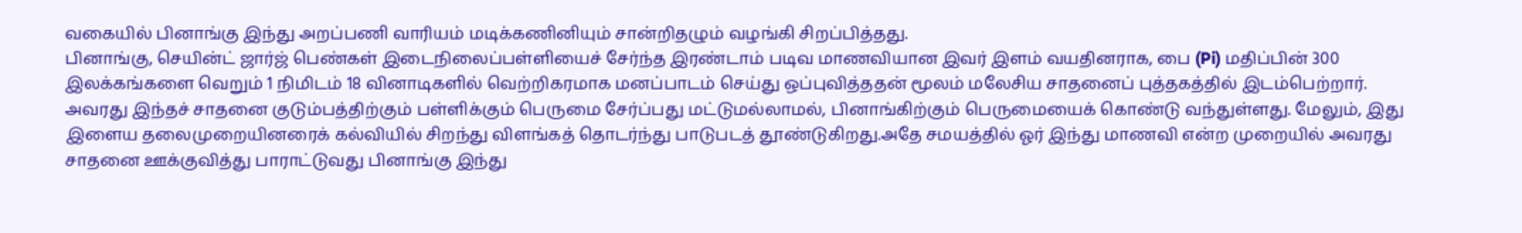வகையில் பினாங்கு இந்து அறப்பணி வாரியம் மடிக்கணினியும் சான்றிதழும் வழங்கி சிறப்பித்தது.
பினாங்கு, செயின்ட் ஜார்ஜ் பெண்கள் இடைநிலைப்பள்ளியைச் சேர்ந்த இரண்டாம் படிவ மாணவியான இவர் இளம் வயதினராக, பை (Pi) மதிப்பின் 300 இலக்கங்களை வெறும் 1 நிமிடம் 18 வினாடிகளில் வெற்றிகரமாக மனப்பாடம் செய்து ஒப்புவித்ததன் மூலம் மலேசிய சாதனைப் புத்தகத்தில் இடம்பெற்றார்.
அவரது இந்தச் சாதனை குடும்பத்திற்கும் பள்ளிக்கும் பெருமை சேர்ப்பது மட்டுமல்லாமல், பினாங்கிற்கும் பெருமையைக் கொண்டு வந்துள்ளது. மேலும், இது இளைய தலைமுறையினரைக் கல்வியில் சிறந்து விளங்கத் தொடர்ந்து பாடுபடத் தூண்டுகிறது.அதே சமயத்தில் ஓர் இந்து மாணவி என்ற முறையில் அவரது சாதனை ஊக்குவித்து பாராட்டுவது பினாங்கு இந்து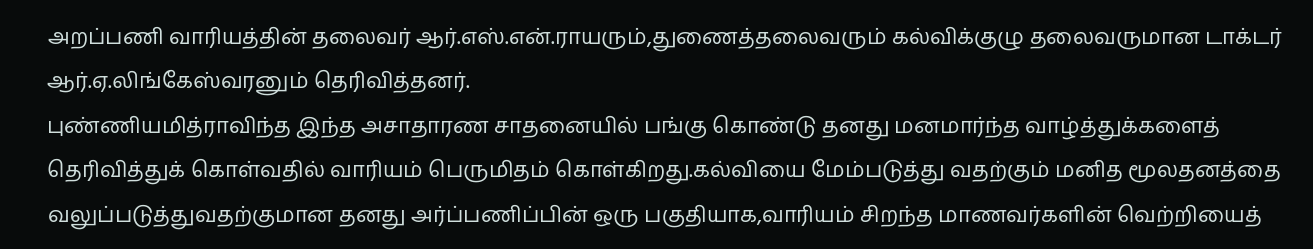அறப்பணி வாரியத்தின் தலைவர் ஆர்.எஸ்.என்.ராயரும்,துணைத்தலைவரும் கல்விக்குழு தலைவருமான டாக்டர் ஆர்.ஏ.லிங்கேஸ்வரனும் தெரிவித்தனர்.
புண்ணியமித்ராவிந்த இந்த அசாதாரண சாதனையில் பங்கு கொண்டு தனது மனமார்ந்த வாழ்த்துக்களைத் தெரிவித்துக் கொள்வதில் வாரியம் பெருமிதம் கொள்கிறது.கல்வியை மேம்படுத்து வதற்கும் மனித மூலதனத்தை வலுப்படுத்துவதற்குமான தனது அர்ப்பணிப்பின் ஒரு பகுதியாக,வாரியம் சிறந்த மாணவர்களின் வெற்றியைத்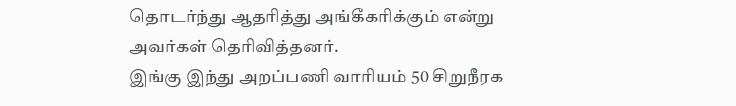தொடர்ந்து ஆதரித்து அங்கீகரிக்கும் என்று அவர்கள் தெரிவித்தனர்.
இங்கு இந்து அறப்பணி வாரியம் 50 சிறுநீரக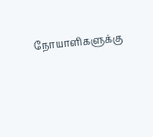நோயாளிகளுக்கு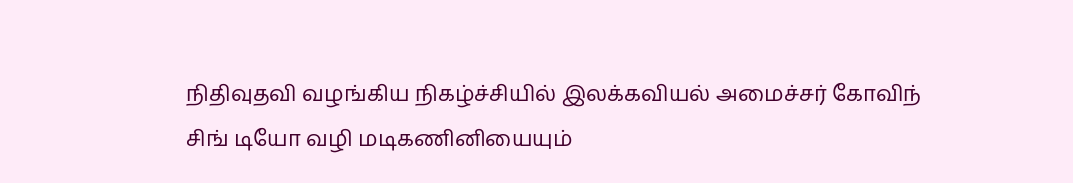நிதிவுதவி வழங்கிய நிகழ்ச்சியில் இலக்கவியல் அமைச்சர் கோவிந் சிங் டியோ வழி மடிகணினியையும்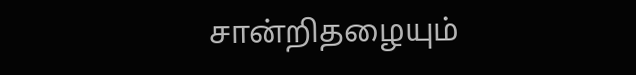சான்றிதழையும்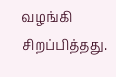வழங்கி சிறப்பித்தது.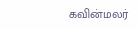கவின்மலர்